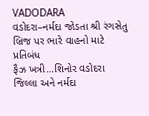VADODARA
વડોદરા–નર્મદા જોડતા શ્રી રંગસેતુ બ્રિજ પર ભારે વાહનો માટે પ્રતિબંધ
ફૈઝ ખત્રી…શિનોર વડોદરા જિલ્લા અને નર્મદા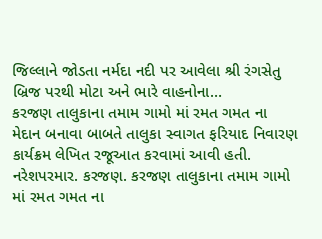જિલ્લાને જોડતા નર્મદા નદી પર આવેલા શ્રી રંગસેતુ બ્રિજ પરથી મોટા અને ભારે વાહનોના…
કરજણ તાલુકાના તમામ ગામો માં રમત ગમત ના મેદાન બનાવા બાબતે તાલુકા સ્વાગત ફરિયાદ નિવારણ કાર્યક્રમ લેખિત રજૂઆત કરવામાં આવી હતી.
નરેશપરમાર. કરજણ. કરજણ તાલુકાના તમામ ગામો માં રમત ગમત ના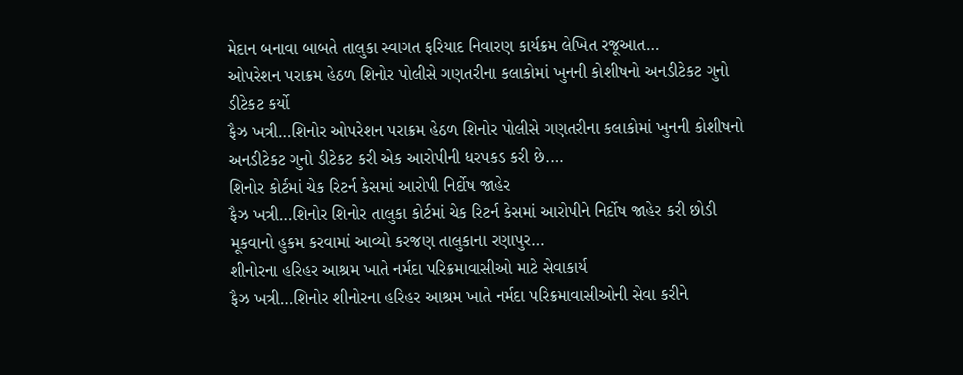મેદાન બનાવા બાબતે તાલુકા સ્વાગત ફરિયાદ નિવારણ કાર્યક્રમ લેખિત રજૂઆત…
ઓપરેશન પરાક્રમ હેઠળ શિનોર પોલીસે ગણતરીના કલાકોમાં ખુનની કોશીષનો અનડીટેકટ ગુનો ડીટેકટ કર્યો
ફૈઝ ખત્રી…શિનોર ઓપરેશન પરાક્રમ હેઠળ શિનોર પોલીસે ગણતરીના કલાકોમાં ખુનની કોશીષનો અનડીટેકટ ગુનો ડીટેકટ કરી એક આરોપીની ધરપકડ કરી છે.…
શિનોર કોર્ટમાં ચેક રિટર્ન કેસમાં આરોપી નિર્દોષ જાહેર
ફૈઝ ખત્રી…શિનોર શિનોર તાલુકા કોર્ટમાં ચેક રિટર્ન કેસમાં આરોપીને નિર્દોષ જાહેર કરી છોડી મૂકવાનો હુકમ કરવામાં આવ્યો કરજણ તાલુકાના રણાપુર…
શીનોરના હરિહર આશ્રમ ખાતે નર્મદા પરિક્રમાવાસીઓ માટે સેવાકાર્ય
ફૈઝ ખત્રી…શિનોર શીનોરના હરિહર આશ્રમ ખાતે નર્મદા પરિક્રમાવાસીઓની સેવા કરીને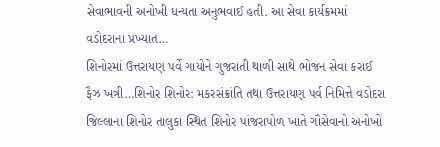સેવાભાવની અનોખી ધન્યતા અનુભવાઈ હતી. આ સેવા કાર્યક્રમમાં વડોદરાના પ્રખ્યાત…
શિનોરમાં ઉત્તરાયણ પર્વે ગાયોને ગુજરાતી થાળી સાથે ભોજન સેવા કરાઈ
ફૈઝ ખત્રી…શિનોર શિનોર: મકરસંક્રાંતિ તથા ઉત્તરાયણ પર્વ નિમિત્તે વડોદરા જિલ્લાના શિનોર તાલુકા સ્થિત શિનોર પાંજરાપોળ ખાતે ગૌસેવાનો અનોખો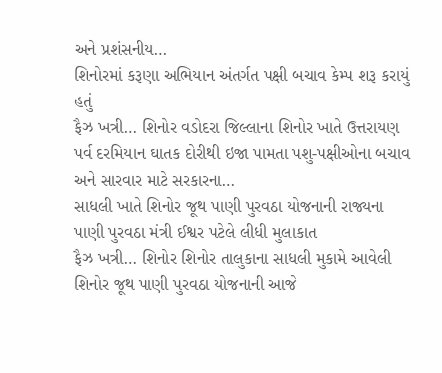અને પ્રશંસનીય…
શિનોરમાં કરૂણા અભિયાન અંતર્ગત પક્ષી બચાવ કેમ્પ શરૂ કરાયું હતું
ફૈઝ ખત્રી… શિનોર વડોદરા જિલ્લાના શિનોર ખાતે ઉત્તરાયણ પર્વ દરમિયાન ઘાતક દોરીથી ઇજા પામતા પશુ-પક્ષીઓના બચાવ અને સારવાર માટે સરકારના…
સાધલી ખાતે શિનોર જૂથ પાણી પુરવઠા યોજનાની રાજ્યના પાણી પુરવઠા મંત્રી ઈશ્વર પટેલે લીધી મુલાકાત
ફૈઝ ખત્રી… શિનોર શિનોર તાલુકાના સાધલી મુકામે આવેલી શિનોર જૂથ પાણી પુરવઠા યોજનાની આજે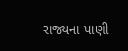રાજ્યના પાણી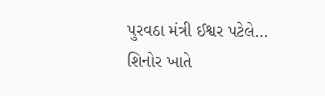પુરવઠા મંત્રી ઈશ્વર પટેલે…
શિનોર ખાતે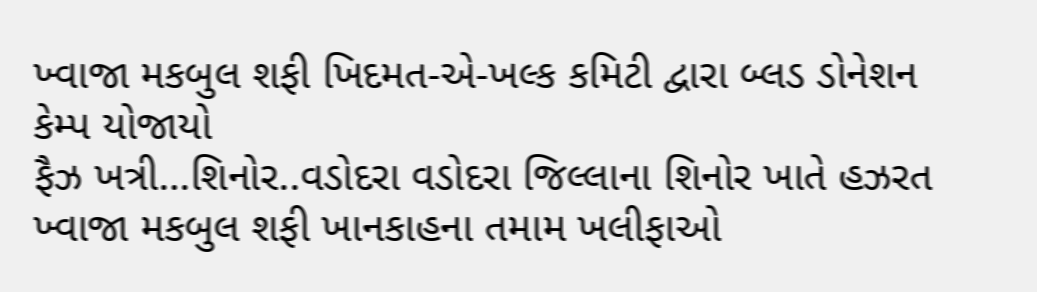ખ્વાજા મકબુલ શફી ખિદમત-એ-ખલ્ક કમિટી દ્વારા બ્લડ ડોનેશન કેમ્પ યોજાયો
ફૈઝ ખત્રી…શિનોર..વડોદરા વડોદરા જિલ્લાના શિનોર ખાતે હઝરત ખ્વાજા મકબુલ શફી ખાનકાહના તમામ ખલીફાઓ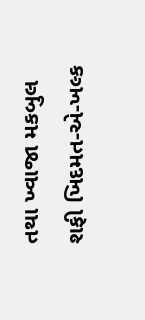તથા ખ્વાજા મકબુલ શફી ખિદમત-એ-ખલ્ક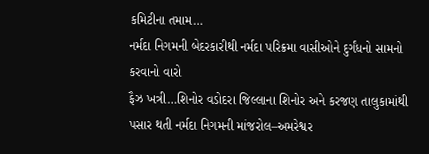કમિટીના તમામ…
નર્મદા નિગમની બેદરકારીથી નર્મદા પરિક્રમા વાસીઓને દુર્ગંધનો સામનો કરવાનો વારો
ફૈઝ ખત્રી…શિનોર વડોદરા જિલ્લાના શિનોર અને કરજણ તાલુકામાંથી પસાર થતી નર્મદા નિગમની માંજરોલ–અમરેશ્વર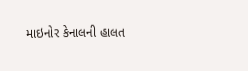માઇનોર કેનાલની હાલત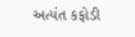અત્યંત કફોડી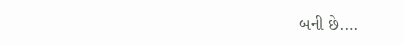બની છે.…